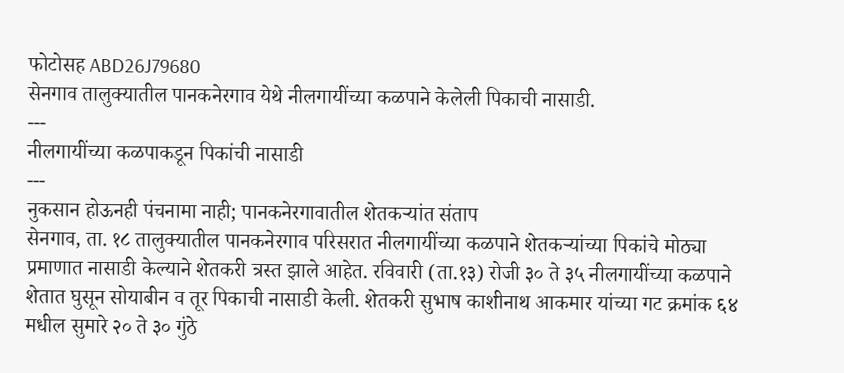फोटोसह ABD26J79680
सेनगाव तालुक्यातील पानकनेरगाव येथे नीलगायींच्या कळपाने केलेली पिकाची नासाडी.
---
नीलगायींच्या कळपाकडून पिकांची नासाडी
---
नुकसान होऊनही पंचनामा नाही; पानकनेरगावातील शेतकऱ्यांत संताप
सेनगाव, ता. १८ तालुक्यातील पानकनेरगाव परिसरात नीलगायींच्या कळपाने शेतकऱ्यांच्या पिकांचे मोठ्या प्रमाणात नासाडी केल्याने शेतकरी त्रस्त झाले आहेत. रविवारी (ता.१३) रोजी ३० ते ३५ नीलगायींच्या कळपाने शेतात घुसून सोयाबीन व तूर पिकाची नासाडी केली. शेतकरी सुभाष काशीनाथ आकमार यांच्या गट क्रमांक ६४ मधील सुमारे २० ते ३० गुंठे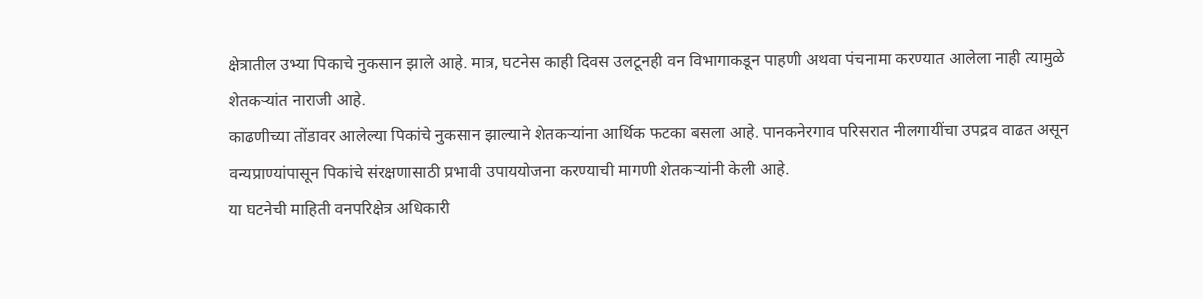क्षेत्रातील उभ्या पिकाचे नुकसान झाले आहे. मात्र, घटनेस काही दिवस उलटूनही वन विभागाकडून पाहणी अथवा पंचनामा करण्यात आलेला नाही त्यामुळे शेतकऱ्यांत नाराजी आहे.
काढणीच्या तोंडावर आलेल्या पिकांचे नुकसान झाल्याने शेतकऱ्यांना आर्थिक फटका बसला आहे. पानकनेरगाव परिसरात नीलगायींचा उपद्रव वाढत असून वन्यप्राण्यांपासून पिकांचे संरक्षणासाठी प्रभावी उपाययोजना करण्याची मागणी शेतकऱ्यांनी केली आहे.
या घटनेची माहिती वनपरिक्षेत्र अधिकारी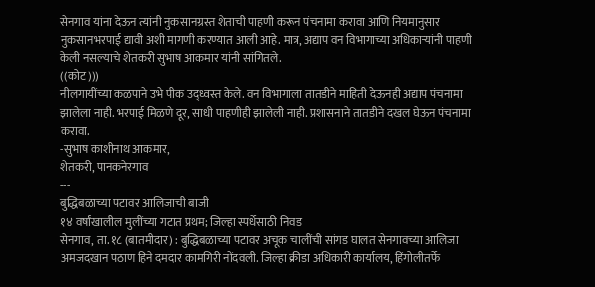सेनगाव यांना देऊन त्यांनी नुकसानग्रस्त शेताची पाहणी करून पंचनामा करावा आणि नियमानुसार नुकसानभरपाई द्यावी अशी मागणी करण्यात आली आहे. मात्र, अद्याप वन विभागाच्या अधिकाऱ्यांनी पाहणी केली नसल्याचे शेतकरी सुभाष आकमार यांनी सांगितले.
((कोट)))
नीलगायींच्या कळपाने उभे पीक उद्ध्वस्त केले. वन विभागाला तातडीने माहिती देऊनही अद्याप पंचनामा झालेला नाही. भरपाई मिळणे दूर, साधी पाहणीही झालेली नाही. प्रशासनाने तातडीने दखल घेऊन पंचनामा करावा.
-सुभाष काशीनाथ आकमार,
शेतकरी, पानकनेरगाव
---
बुद्धिबळाच्या पटावर आलिजाची बाजी
१४ वर्षांखालील मुलींच्या गटात प्रथम; जिल्हा स्पर्धेसाठी निवड
सेनगाव, ता. १८ (बातमीदार) : बुद्धिबळाच्या पटावर अचूक चालींची सांगड घालत सेनगावच्या आलिजा अमजदखान पठाण हिने दमदार कामगिरी नोंदवली. जिल्हा क्रीडा अधिकारी कार्यालय, हिंगोलीतर्फे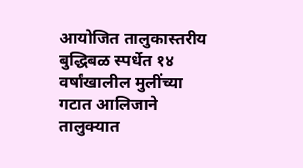आयोजित तालुकास्तरीय बुद्धिबळ स्पर्धेत १४ वर्षांखालील मुलींच्या गटात आलिजाने तालुक्यात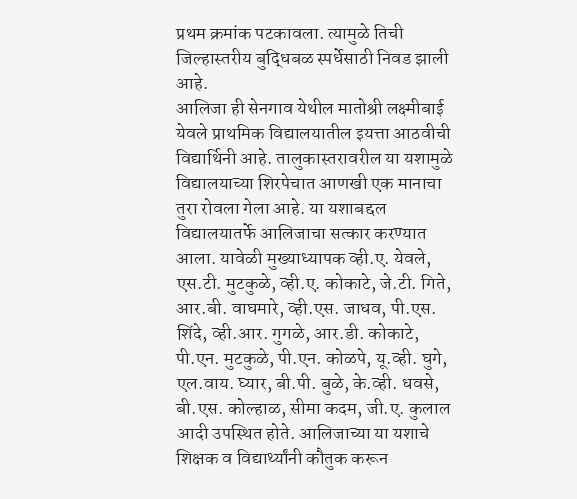प्रथम क्रमांक पटकावला. त्यामुळे तिची जिल्हास्तरीय बुद्धिबळ स्पर्धेसाठी निवड झाली आहे.
आलिजा ही सेनगाव येथील मातोश्री लक्ष्मीबाई येवले प्राथमिक विद्यालयातील इयत्ता आठवीची विद्यार्थिनी आहे. तालुकास्तरावरील या यशामुळे विद्यालयाच्या शिरपेचात आणखी एक मानाचा तुरा रोवला गेला आहे. या यशाबद्दल विद्यालयातर्फे आलिजाचा सत्कार करण्यात आला. यावेळी मुख्याध्यापक व्ही.ए. येवले, एस.टी. मुटकुळे, व्ही.ए. कोकाटे, जे.टी. गिते, आर.बी. वाघमारे, व्ही.एस. जाधव, पी.एस. शिंदे, व्ही.आर. गुगळे, आर.डी. कोकाटे, पी.एन. मुटकुळे, पी.एन. कोळपे, यू.व्ही. घुगे, एल.वाय. घ्यार, बी.पी. बुळे, के.व्ही. धवसे, बी.एस. कोल्हाळ, सीमा कदम, जी.ए. कुलाल आदी उपस्थित होते. आलिजाच्या या यशाचे शिक्षक व विद्यार्थ्यांनी कौतुक करून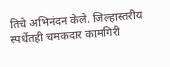तिचे अभिनंदन केले. जिल्हास्तरीय स्पर्धेतही चमकदार कामगिरी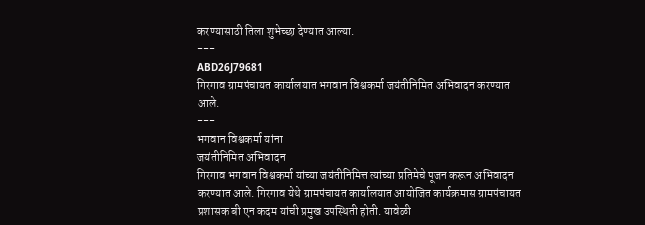करण्यासाठी तिला शुभेच्छा देण्यात आल्या.
---
ABD26J79681
गिरगाव ग्रामपंचायत कार्यालयात भगवान विश्वकर्मा जयंतीनिमित अभिवादन करण्यात आले.
---
भगवान विश्वकर्मा यांना
जयंतीनिमित अभिवादन
गिरगाव भगवान विश्वकर्मा यांच्या जयंतीनिमित्त त्यांच्या प्रतिमेचे पूजन करून अभिवादन करण्यात आले. गिरगाव येथे ग्रामपंचायत कार्यालयात आयोजित कार्यक्रमास ग्रामपंचायत प्रशासक बी एन कदम यांची प्रमुख उपस्थिती होती. यावेळी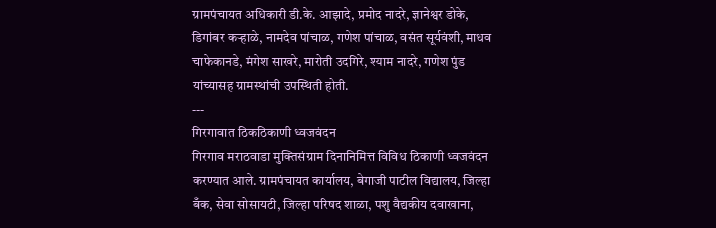ग्रामपंचायत अधिकारी डी.के. आझादे, प्रमोद नादरे, ज्ञानेश्वर डोके, डिगांबर कऱ्हाळे, नामदेव पांचाळ, गणेश पांचाळ, वसंत सूर्यवंशी, माधव चाफेकानडे, मंगेश साखरे, मारोती उदगिरे, श्याम नादरे, गणेश पुंड यांच्यासह ग्रामस्थांची उपस्थिती होती.
---
गिरगावात ठिकठिकाणी ध्वजवंदन
गिरगाव मराठवाडा मुक्तिसंग्राम दिनानिमित्त विविध ठिकाणी ध्वजवंदन करण्यात आले. ग्रामपंचायत कार्यालय, बेगाजी पाटील विद्यालय, जिल्हा बँक, सेवा सोसायटी, जिल्हा परिषद शाळा, पशु वैद्यकीय दवाखाना,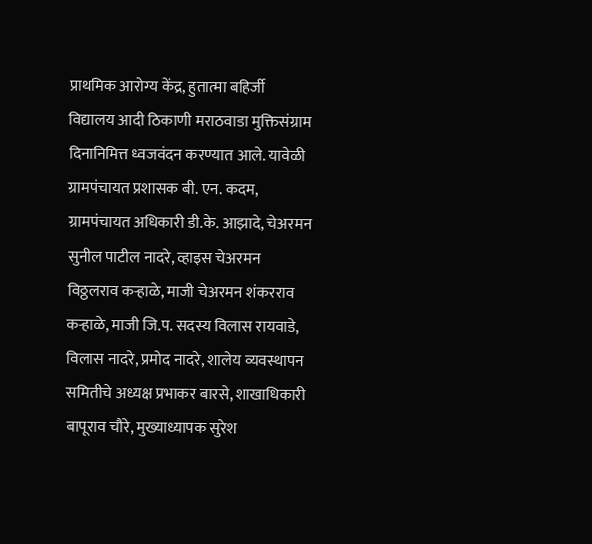प्राथमिक आरोग्य केंद्र, हुतात्मा बहिर्जी विद्यालय आदी ठिकाणी मराठवाडा मुक्तिसंग्राम दिनानिमित्त ध्वजवंदन करण्यात आले. यावेळी ग्रामपंचायत प्रशासक बी. एन. कदम, ग्रामपंचायत अधिकारी डी.के. आझादे, चेअरमन सुनील पाटील नादरे, व्हाइस चेअरमन विठ्ठलराव कऱ्हाळे, माजी चेअरमन शंकरराव कऱ्हाळे, माजी जि.प. सदस्य विलास रायवाडे, विलास नादरे, प्रमोद नादरे, शालेय व्यवस्थापन समितीचे अध्यक्ष प्रभाकर बारसे, शाखाधिकारी बापूराव चौरे, मुख्याध्यापक सुरेश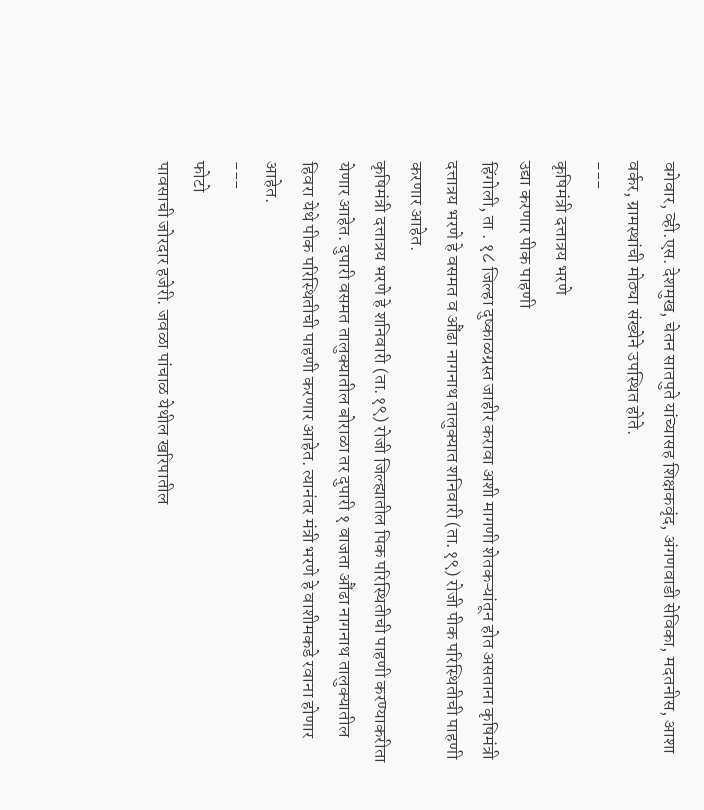वगेवार, व्ही.एस. देशमुख, चेतन सातपुते यांच्यासह शिक्षकवृंद, अंगणवाडी सेविका, मदतनीस, आशा वर्कर, ग्रामस्थांची मोठ्या संख्येने उपस्थित होते.
---
कृषिमंत्री दत्तात्रय भरणे
उद्या करणार पीक पाहणी
हिंगोली, ता . १८ जिल्हा दुष्काळग्रस्त जाहीर करावा अशी मागणी शेतकऱ्यांतून होत असताना कृषिमंत्री दत्तात्रय भरणे हे वसमत व औंढा नागनाथ तालुक्यात शनिवारी (ता.१९) रोजी पीक परिस्थितीची पाहणी करणार आहेत.
कृषिमंत्री दत्तात्रय भरणे हे शनिवारी (ता.१९) रोजी जिल्ह्यातील पिक परिस्थितीची पाहणी करण्याकरीता येणार आहेत. दुपारी वसमत तालुक्यातील बोराळा तर दुपारी १ वाजता औंढा नागनाथ तालुक्यातील हिवरा येथे पीक परिस्थितीची पाहणी करणार आहेत. त्यानंतर मंत्री भरणे हे वाशीमकडे रवाना होणार आहेत.
---
फोटो
पावसाची जोरदार हजेरी. जवळा पांचाळ येथील खरिपातील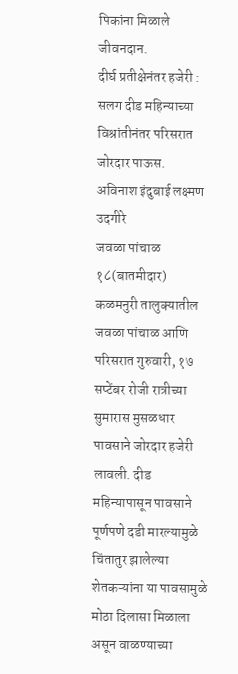पिकांना मिळाले जीवनदान.
दीर्घ प्रतीक्षेनंतर हजेरी : सलग दीड महिन्याच्या विश्रांतीनंतर परिसरात जोरदार पाऊस.
अविनाश इंदुबाई लक्ष्मण उदगीरे
जवळा पांचाळ १८(बातमीदार)
कळमनुरी तालुक्यातील जवळा पांचाळ आणि परिसरात गुरुवारी, १७ सप्टेंबर रोजी रात्रीच्या सुमारास मुसळधार पावसाने जोरदार हजेरी लावली. दीड महिन्यापासून पावसाने पूर्णपणे दडी मारल्यामुळे चिंतातुर झालेल्या शेतकऱ्यांना या पावसामुळे मोठा दिलासा मिळाला असून वाळण्याच्या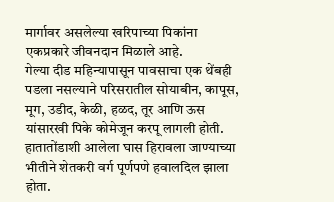मार्गावर असलेल्या खरिपाच्या पिकांना एकप्रकारे जीवनदान मिळाले आहे.
गेल्या दीड महिन्यापासून पावसाचा एक थेंबही पडला नसल्याने परिसरातील सोयाबीन, कापूस, मूग, उडीद, केळी, हळद, तूर आणि ऊस यांसारखी पिके कोमेजून करपू लागली होती. हातातोंडाशी आलेला घास हिरावला जाण्याच्या भीतीने शेतकरी वर्ग पूर्णपणे हवालदिल झाला होता.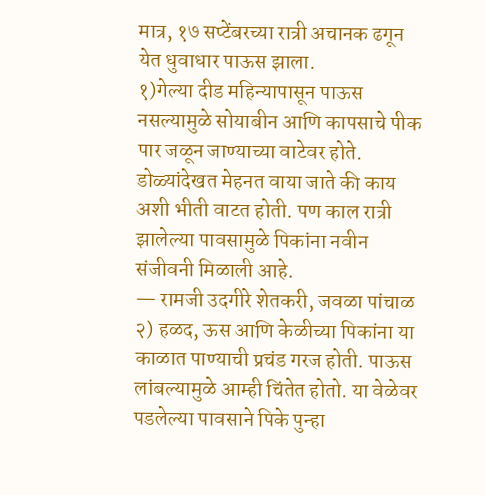मात्र, १७ सप्टेंबरच्या रात्री अचानक ढगून येत धुवाधार पाऊस झाला.
१)गेल्या दीड महिन्यापासून पाऊस नसल्यामुळे सोयाबीन आणि कापसाचे पीक पार जळून जाण्याच्या वाटेवर होते. डोळ्यांदेखत मेहनत वाया जाते की काय अशी भीती वाटत होती. पण काल रात्री झालेल्या पावसामुळे पिकांना नवीन संजीवनी मिळाली आहे.
— रामजी उदगीरे शेतकरी, जवळा पांचाळ
२) हळद, ऊस आणि केळीच्या पिकांना या काळात पाण्याची प्रचंड गरज होती. पाऊस लांबल्यामुळे आम्ही चिंतेत होतो. या वेळेवर पडलेल्या पावसाने पिके पुन्हा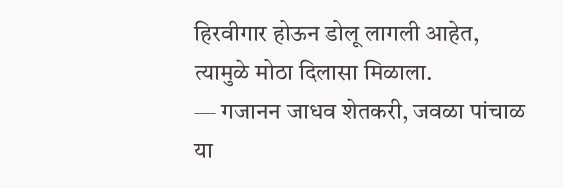हिरवीगार होऊन डोलू लागली आहेत, त्यामुळे मोठा दिलासा मिळाला.
— गजानन जाधव शेतकरी, जवळा पांचाळ
या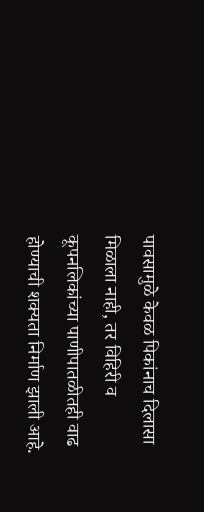पावसामुळे केवळ पिकांनाच दिलासा मिळाला नाही, तर विहिरी व कूपनलिकांच्या पाणीपातळीतही वाढ होण्याची शक्यता निर्माण झाली आहे.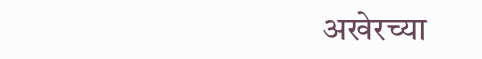अखेरच्या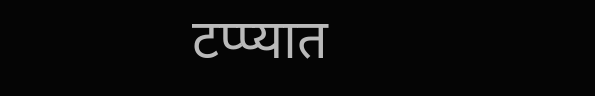टप्प्यात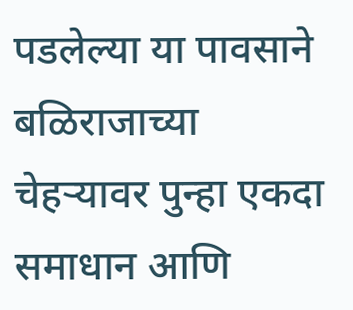पडलेल्या या पावसाने बळिराजाच्या चेहऱ्यावर पुन्हा एकदा समाधान आणि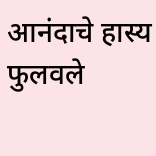आनंदाचे हास्य फुलवले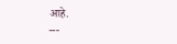आहे.
---